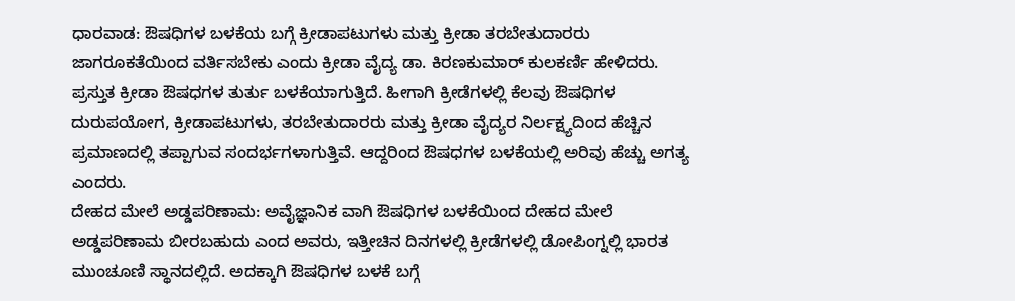ಧಾರವಾಡ: ಔಷಧಿಗಳ ಬಳಕೆಯ ಬಗ್ಗೆ ಕ್ರೀಡಾಪಟುಗಳು ಮತ್ತು ಕ್ರೀಡಾ ತರಬೇತುದಾರರು ಜಾಗರೂಕತೆಯಿಂದ ವರ್ತಿಸಬೇಕು ಎಂದು ಕ್ರೀಡಾ ವೈದ್ಯ ಡಾ. ಕಿರಣಕುಮಾರ್ ಕುಲಕರ್ಣಿ ಹೇಳಿದರು.
ಪ್ರಸ್ತುತ ಕ್ರೀಡಾ ಔಷಧಗಳ ತುರ್ತು ಬಳಕೆಯಾಗುತ್ತಿದೆ. ಹೀಗಾಗಿ ಕ್ರೀಡೆಗಳಲ್ಲಿ ಕೆಲವು ಔಷಧಿಗಳ ದುರುಪಯೋಗ, ಕ್ರೀಡಾಪಟುಗಳು, ತರಬೇತುದಾರರು ಮತ್ತು ಕ್ರೀಡಾ ವೈದ್ಯರ ನಿರ್ಲಕ್ಷ್ಯದಿಂದ ಹೆಚ್ಚಿನ ಪ್ರಮಾಣದಲ್ಲಿ ತಪ್ಪಾಗುವ ಸಂದರ್ಭಗಳಾಗುತ್ತಿವೆ. ಆದ್ದರಿಂದ ಔಷಧಗಳ ಬಳಕೆಯಲ್ಲಿ ಅರಿವು ಹೆಚ್ಚು ಅಗತ್ಯ ಎಂದರು.
ದೇಹದ ಮೇಲೆ ಅಡ್ಡಪರಿಣಾಮ: ಅವೈಜ್ಞಾನಿಕ ವಾಗಿ ಔಷಧಿಗಳ ಬಳಕೆಯಿಂದ ದೇಹದ ಮೇಲೆ ಅಡ್ಡಪರಿಣಾಮ ಬೀರಬಹುದು ಎಂದ ಅವರು, ಇತ್ತೀಚಿನ ದಿನಗಳಲ್ಲಿ ಕ್ರೀಡೆಗಳಲ್ಲಿ ಡೋಪಿಂಗ್ನಲ್ಲಿ ಭಾರತ ಮುಂಚೂಣಿ ಸ್ಥಾನದಲ್ಲಿದೆ. ಅದಕ್ಕಾಗಿ ಔಷಧಿಗಳ ಬಳಕೆ ಬಗ್ಗೆ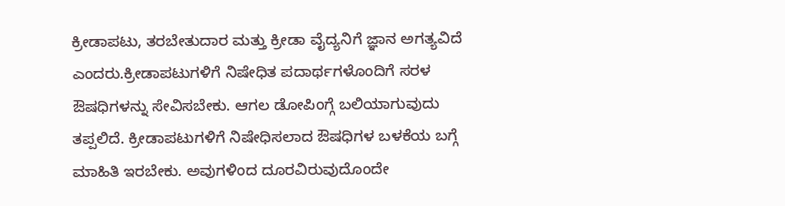ಕ್ರೀಡಾಪಟು, ತರಬೇತುದಾರ ಮತ್ತು ಕ್ರೀಡಾ ವೈದ್ಯನಿಗೆ ಜ್ಞಾನ ಅಗತ್ಯವಿದೆ ಎಂದರು.ಕ್ರೀಡಾಪಟುಗಳಿಗೆ ನಿಷೇಧಿತ ಪದಾರ್ಥಗಳೊಂದಿಗೆ ಸರಳ ಔಷಧಿಗಳನ್ನು ಸೇವಿಸಬೇಕು. ಆಗಲ ಡೋಪಿಂಗ್ಗೆ ಬಲಿಯಾಗುವುದು ತಪ್ಪಲಿದೆ. ಕ್ರೀಡಾಪಟುಗಳಿಗೆ ನಿಷೇಧಿಸಲಾದ ಔಷಧಿಗಳ ಬಳಕೆಯ ಬಗ್ಗೆ ಮಾಹಿತಿ ಇರಬೇಕು. ಅವುಗಳಿಂದ ದೂರವಿರುವುದೊಂದೇ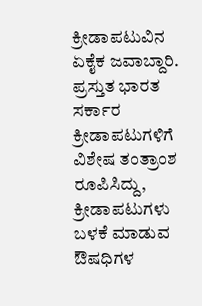ಕ್ರೀಡಾಪಟುವಿನ ಏಕೈಕ ಜವಾಬ್ದಾರಿ. ಪ್ರಸ್ತುತ ಭಾರತ ಸರ್ಕಾರ ಕ್ರೀಡಾಪಟುಗಳಿಗೆ ವಿಶೇಷ ತಂತ್ರಾಂಶ ರೂಪಿಸಿದ್ದು, ಕ್ರೀಡಾಪಟುಗಳು ಬಳಕೆ ಮಾಡುವ ಔಷಧಿಗಳ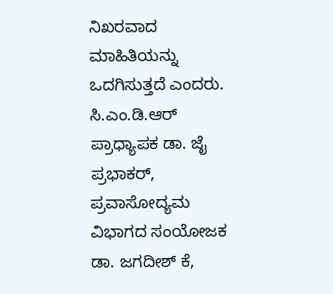ನಿಖರವಾದ ಮಾಹಿತಿಯನ್ನು ಒದಗಿಸುತ್ತದೆ ಎಂದರು.
ಸಿ.ಎಂ.ಡಿ.ಆರ್ ಪ್ರಾಧ್ಯಾಪಕ ಡಾ. ಜೈ ಪ್ರಭಾಕರ್, ಪ್ರವಾಸೋದ್ಯಮ ವಿಭಾಗದ ಸಂಯೋಜಕ ಡಾ. ಜಗದೀಶ್ ಕೆ,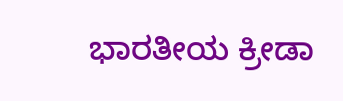ಭಾರತೀಯ ಕ್ರೀಡಾ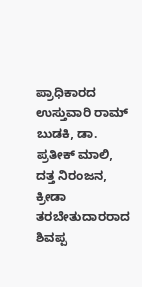ಪ್ರಾಧಿಕಾರದ ಉಸ್ತುವಾರಿ ರಾಮ್ ಬುಡಕಿ, ಡಾ. ಪ್ರತೀಕ್ ಮಾಲಿ, ದತ್ತ ನಿರಂಜನ, ಕ್ರೀಡಾ ತರಬೇತುದಾರರಾದ ಶಿವಪ್ಪ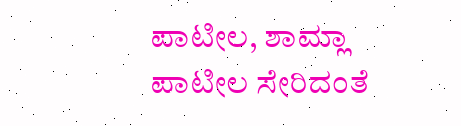ಪಾಟೀಲ, ಶಾಮ್ಲಾ ಪಾಟೀಲ ಸೇರಿದಂತೆ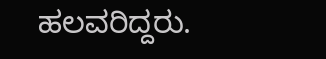ಹಲವರಿದ್ದರು.